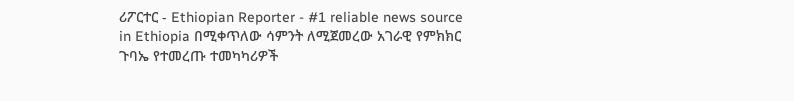ሪፖርተር - Ethiopian Reporter - #1 reliable news source in Ethiopia በሚቀጥለው ሳምንት ለሚጀመረው አገራዊ የምክክር ጉባኤ የተመረጡ ተመካካሪዎች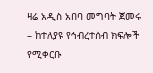ዛሬ አዲስ አበባ መግባት ጀመሩ – ከተለያዩ የኅብረተሰብ ክፍሎች የሚቀርቡ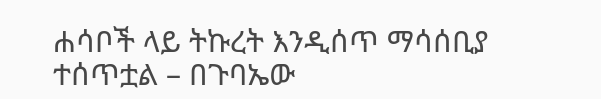ሐሳቦች ላይ ትኩረት እንዲሰጥ ማሳሰቢያ ተሰጥቷል – በጉባኤው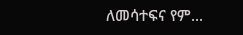ለመሳተፍና የም...